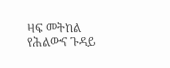ዛፍ መትከል የሕልውና ጉዳይ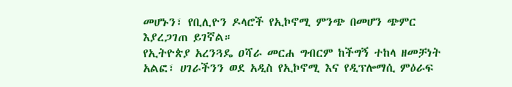መሆኑን፣ የቢሊዮን ዶላሮች የኢኮኖሚ ምንጭ በመሆን ጭምር እያረጋገጠ ይገኛል።
የኢትዮጵያ አረንጓዴ ዐሻራ መርሐ ግብርም ከችግኝ ተከላ ዘመቻነት አልፎ፣ ሀገራችንን ወደ አዲስ የኢኮኖሚ እና የዲፕሎማሲ ምዕራፍ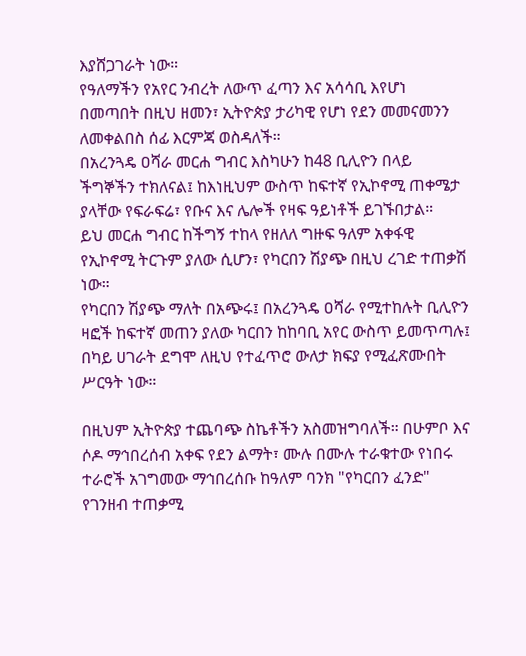እያሸጋገራት ነው።
የዓለማችን የአየር ንብረት ለውጥ ፈጣን እና አሳሳቢ እየሆነ በመጣበት በዚህ ዘመን፣ ኢትዮጵያ ታሪካዊ የሆነ የደን መመናመንን ለመቀልበስ ሰፊ እርምጃ ወስዳለች።
በአረንጓዴ ዐሻራ መርሐ ግብር እስካሁን ከ48 ቢሊዮን በላይ ችግኞችን ተክለናል፤ ከእነዚህም ውስጥ ከፍተኛ የኢኮኖሚ ጠቀሜታ ያላቸው የፍራፍሬ፣ የቡና እና ሌሎች የዛፍ ዓይነቶች ይገኙበታል።
ይህ መርሐ ግብር ከችግኝ ተከላ የዘለለ ግዙፍ ዓለም አቀፋዊ የኢኮኖሚ ትርጉም ያለው ሲሆን፣ የካርበን ሽያጭ በዚህ ረገድ ተጠቃሽ ነው።
የካርበን ሽያጭ ማለት በአጭሩ፤ በአረንጓዴ ዐሻራ የሚተከሉት ቢሊዮን ዛፎች ከፍተኛ መጠን ያለው ካርበን ከከባቢ አየር ውስጥ ይመጥጣሉ፤ በካይ ሀገራት ደግሞ ለዚህ የተፈጥሮ ውለታ ክፍያ የሚፈጽሙበት ሥርዓት ነው።

በዚህም ኢትዮጵያ ተጨባጭ ስኬቶችን አስመዝግባለች። በሁምቦ እና ሶዶ ማኅበረሰብ አቀፍ የደን ልማት፣ ሙሉ በሙሉ ተራቁተው የነበሩ ተራሮች አገግመው ማኅበረሰቡ ከዓለም ባንክ "የካርበን ፈንድ" የገንዘብ ተጠቃሚ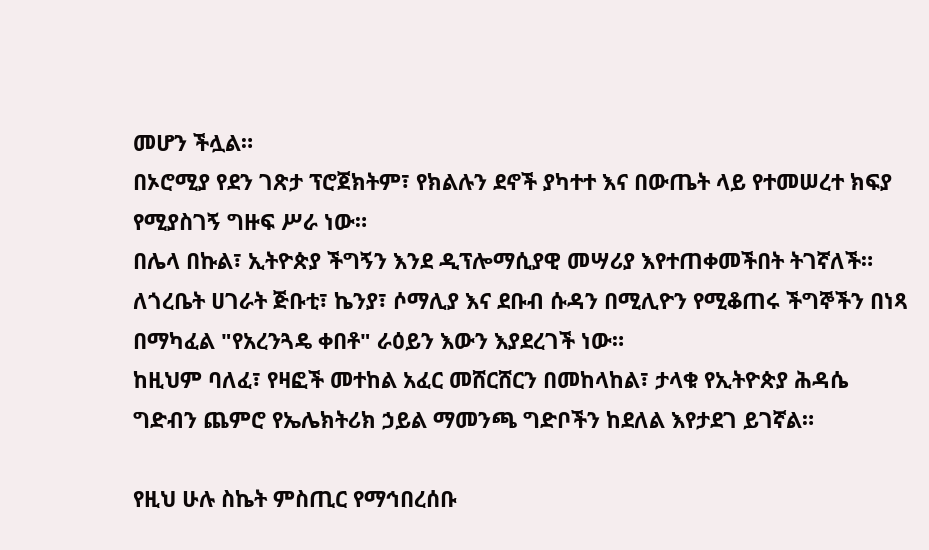መሆን ችሏል።
በኦሮሚያ የደን ገጽታ ፕሮጀክትም፣ የክልሉን ደኖች ያካተተ እና በውጤት ላይ የተመሠረተ ክፍያ የሚያስገኝ ግዙፍ ሥራ ነው።
በሌላ በኩል፣ ኢትዮጵያ ችግኝን እንደ ዲፕሎማሲያዊ መሣሪያ እየተጠቀመችበት ትገኛለች። ለጎረቤት ሀገራት ጅቡቲ፣ ኬንያ፣ ሶማሊያ እና ደቡብ ሱዳን በሚሊዮን የሚቆጠሩ ችግኞችን በነጻ በማካፈል "የአረንጓዴ ቀበቶ" ራዕይን እውን እያደረገች ነው።
ከዚህም ባለፈ፣ የዛፎች መተከል አፈር መሸርሸርን በመከላከል፣ ታላቁ የኢትዮጵያ ሕዳሴ ግድብን ጨምሮ የኤሌክትሪክ ኃይል ማመንጫ ግድቦችን ከደለል እየታደገ ይገኛል።

የዚህ ሁሉ ስኬት ምስጢር የማኅበረሰቡ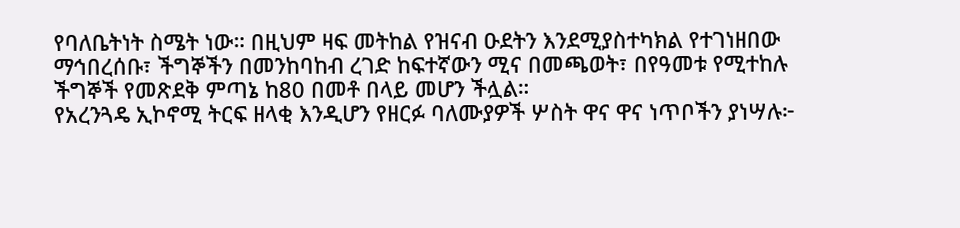የባለቤትነት ስሜት ነው። በዚህም ዛፍ መትከል የዝናብ ዑደትን እንደሚያስተካክል የተገነዘበው ማኅበረሰቡ፣ ችግኞችን በመንከባከብ ረገድ ከፍተኛውን ሚና በመጫወት፣ በየዓመቱ የሚተከሉ ችግኞች የመጽደቅ ምጣኔ ከ80 በመቶ በላይ መሆን ችሏል።
የአረንጓዴ ኢኮኖሚ ትርፍ ዘላቂ እንዲሆን የዘርፉ ባለሙያዎች ሦስት ዋና ዋና ነጥቦችን ያነሣሉ፦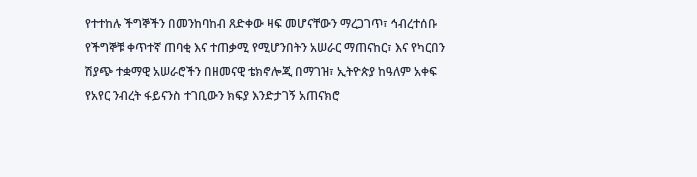የተተከሉ ችግኞችን በመንከባከብ ጸድቀው ዛፍ መሆናቸውን ማረጋገጥ፣ ኅብረተሰቡ የችግኞቹ ቀጥተኛ ጠባቂ እና ተጠቃሚ የሚሆንበትን አሠራር ማጠናከር፣ እና የካርበን ሽያጭ ተቋማዊ አሠራሮችን በዘመናዊ ቴክኖሎጂ በማገዝ፣ ኢትዮጵያ ከዓለም አቀፍ የአየር ንብረት ፋይናንስ ተገቢውን ክፍያ እንድታገኝ አጠናክሮ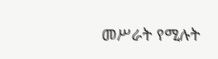መሥራት የሚሉት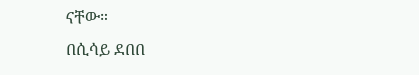ናቸው።
በሲሳይ ደበበ